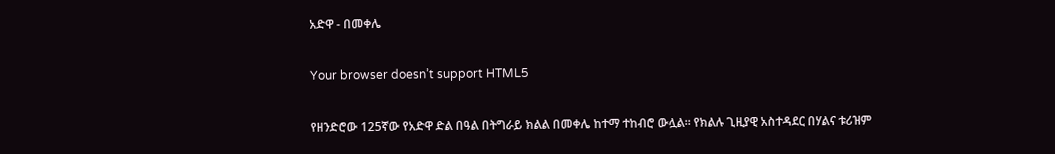አድዋ - በመቀሌ

Your browser doesn’t support HTML5

የዘንድሮው 125ኛው የአድዋ ድል በዓል በትግራይ ክልል በመቀሌ ከተማ ተከብሮ ውሏል። የክልሉ ጊዚያዊ አስተዳደር በሃልና ቱሪዝም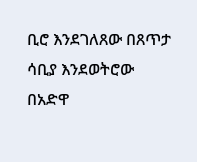ቢሮ እንደገለጸው በጸጥታ ሳቢያ እንደወትሮው በአድዋ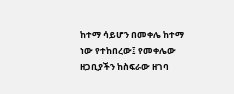ከተማ ሳይሆን በመቀሌ ከተማ ነው የተከበረው፤ የመቀሌው ዘጋቢያችን ከስፍራው ዘገባ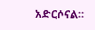አድርሶናል።